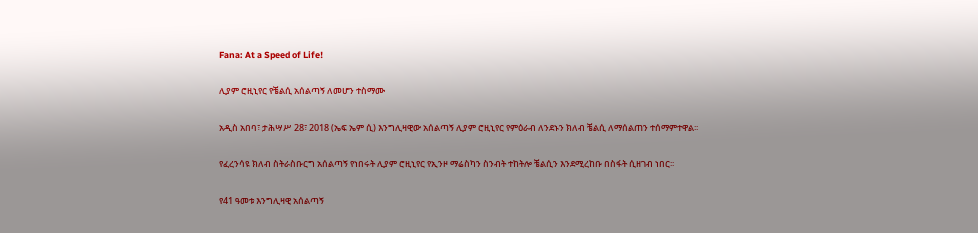Fana: At a Speed of Life!

ሊያም ሮዚኒየር የቼልሲ አሰልጣኝ ለመሆን ተስማሙ

አዲስ አበባ፣ ታሕሣሥ 28፣ 2018 (ኤፍ ኤም ሲ) እንግሊዛዊው አሰልጣኝ ሊያም ሮዚኒየር የምዕራብ ለንደኑን ክለብ ቼልሲ ለማሰልጠን ተሰማምተዋል፡፡

የፈረንሳዩ ክለብ ስትራስቡርግ አሰልጣኝ የነበሩት ሊያም ሮዚኒየር የኢንዞ ማሬስካን ስንብት ተከትሎ ቼልሲን እንደሚረከቡ በስፋት ሲዘገብ ነበር፡፡

የ41 ዓመቱ እንግሊዛዊ አሰልጣኝ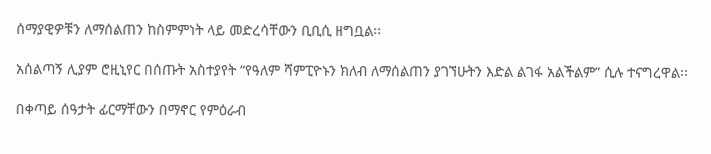ሰማያዊዎቹን ለማሰልጠን ከስምምነት ላይ መድረሳቸውን ቢቢሲ ዘግቧል፡፡

አሰልጣኝ ሊያም ሮዚኒየር በሰጡት አስተያየት “የዓለም ሻምፒዮኑን ክለብ ለማሰልጠን ያገኘሁትን እድል ልገፋ አልችልም” ሲሉ ተናግረዋል፡፡

በቀጣይ ሰዓታት ፊርማቸውን በማኖር የምዕራብ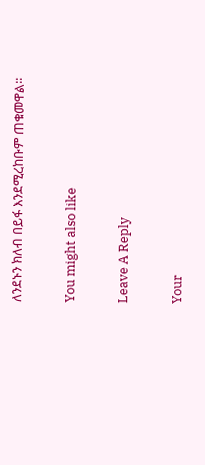ለንደኑን ክለብ በይፋ እንደሚረከቡም ጠቁመዋል፡፡

You might also like

Leave A Reply

Your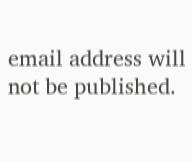email address will not be published.